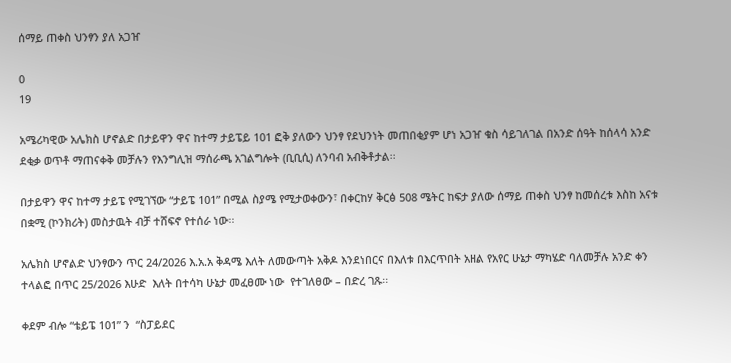ሰማይ ጠቀስ ህንፃን ያለ አጋዠ

0
19

አሜሪካዊው አሌክስ ሆኖልድ በታይዋን ዋና ከተማ ታይፔይ 101 ፎቅ ያለውን ህንፃ የደህንነት መጠበቂያም ሆነ አጋዠ ቁስ ሳይገለገል በአንድ ሰዓት ከሰላሳ አንድ ደቂቃ ወጥቶ ማጠናቀቅ መቻሉን የእንግሊዝ ማሰራጫ አገልግሎት (ቢቢሲ) ለንባብ አብቅቶታል፡፡

በታይዋን ዋና ከተማ ታይፔ የሚገኘው “ታይፔ 101” በሚል ስያሜ የሚታወቀውን፣ በቀርከሃ ቅርፅ 508 ሜትር ከፍታ ያለው ሰማይ ጠቀስ ህንፃ ከመሰረቱ እስከ አናቱ በቋሚ (ኮንክሪት) መስታዉት ብቻ ተሸፍኖ የተሰራ ነው፡፡

አሌክስ ሆኖልድ ህንፃውን ጥር 24/2026 እ.አ.አ ቅዳሜ እለት ለመውጣት አቅዶ እንደነበርና በእለቱ በእርጥበት አዘል የአየር ሁኔታ ማካሄድ ባለመቻሉ አንድ ቀን ተላልፎ በጥር 25/2026 እሁድ  እለት በተሳካ ሁኔታ መፈፀሙ ነው  የተገለፀው – በድረ ገጹ፡፡

ቀደም ብሎ “ቴይፔ 101” ን  “ስፓይደር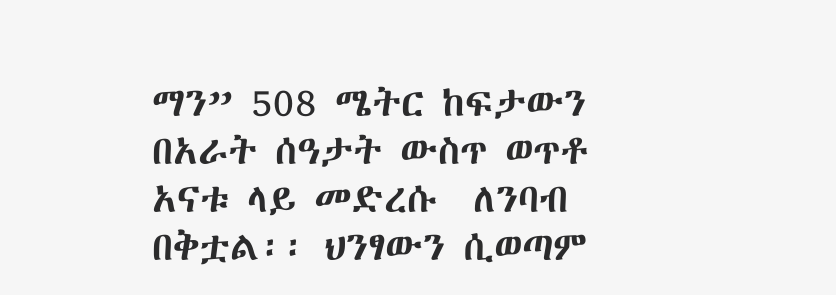ማን” 508 ሜትር ከፍታውን በአራት ሰዓታት ውስጥ ወጥቶ አናቱ ላይ መድረሱ  ለንባብ በቅቷል፡፡ ህንፃውን ሲወጣም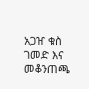አጋዠ ቁስ ገመድ እና መቆንጠጫ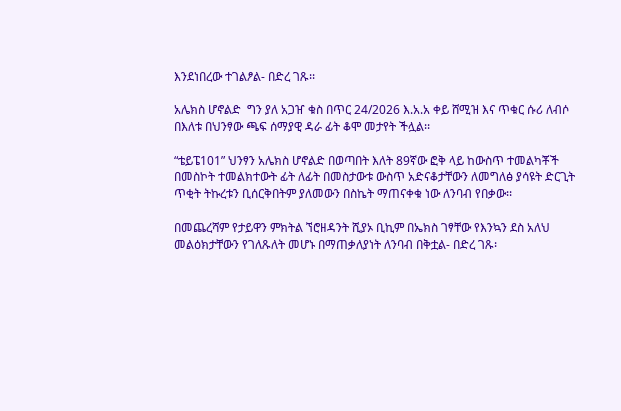እንደነበረው ተገልፆል- በድረ ገጹ፡፡

አሌክስ ሆኖልድ  ግን ያለ አጋዠ ቁስ በጥር 24/2026 እ.አ.አ ቀይ ሸሚዝ እና ጥቁር ሱሪ ለብሶ በእለቱ በህንፃው ጫፍ ሰማያዊ ዳራ ፊት ቆሞ መታየት ችሏል፡፡

“ቴይፔ101” ህንፃን አሌክስ ሆኖልድ በወጣበት እለት 89ኛው ፎቅ ላይ ከውስጥ ተመልካቾች በመስኮት ተመልክተውት ፊት ለፊት በመስታውቱ ውስጥ አድናቆታቸውን ለመግለፅ ያሳዩት ድርጊት ጥቂት ትኩረቱን ቢሰርቅበትም ያለመውን በስኬት ማጠናቀቁ ነው ለንባብ የበቃው፡፡

በመጨረሻም የታይዋን ምክትል ኘሮዘዳንት ሺያኦ ቢኪም በኤክስ ገፃቸው የእንኳን ደስ አለህ መልዕክታቸውን የገለጹለት መሆኑ በማጠቃለያነት ለንባብ በቅቷል- በድረ ገጹ፡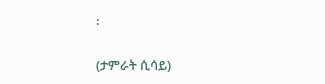፡

(ታምራት ሲሳይ)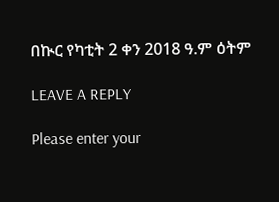በኲር የካቲት 2 ቀን 2018 ዓ.ም ዕትም

LEAVE A REPLY

Please enter your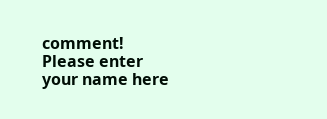comment!
Please enter your name here